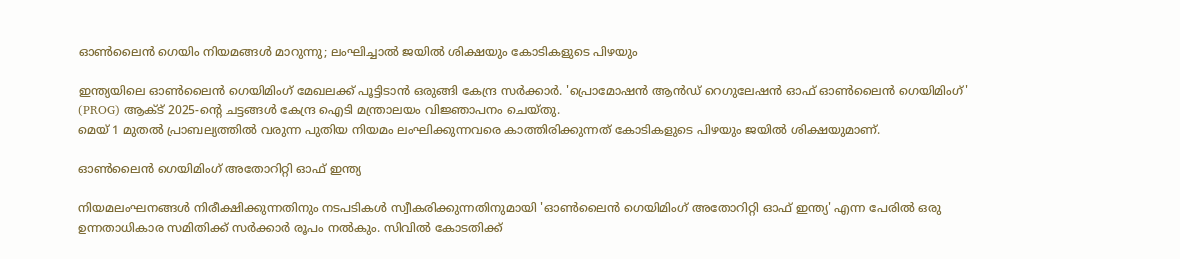ഓണ്‍ലൈൻ ഗെയിം നിയമങ്ങള്‍ മാറുന്നു; ലംഘിച്ചാല്‍ ജയില്‍ ശിക്ഷയും കോടികളുടെ പിഴയും

ഇന്ത്യയിലെ ഓണ്‍ലൈൻ ഗെയിമിംഗ് മേഖലക്ക് പൂട്ടിടാൻ ഒരുങ്ങി കേന്ദ്ര സർക്കാർ. 'പ്രൊമോഷൻ ആൻഡ് റെഗുലേഷൻ ഓഫ് ഓണ്‍ലൈൻ ഗെയിമിംഗ്' (PROG) ആക്‌ട് 2025-ന്റെ ചട്ടങ്ങള്‍ കേന്ദ്ര ഐടി മന്ത്രാലയം വിജ്ഞാപനം ചെയ്തു.
മെയ് 1 മുതല്‍ പ്രാബല്യത്തില്‍ വരുന്ന പുതിയ നിയമം ലംഘിക്കുന്നവരെ കാത്തിരിക്കുന്നത് കോടികളുടെ പിഴയും ജയില്‍ ശിക്ഷയുമാണ്.

ഓണ്‍ലൈൻ ഗെയിമിംഗ് അതോറിറ്റി ഓഫ് ഇന്ത്യ

നിയമലംഘനങ്ങള്‍ നിരീക്ഷിക്കുന്നതിനും നടപടികള്‍ സ്വീകരിക്കുന്നതിനുമായി 'ഓണ്‍ലൈൻ ഗെയിമിംഗ് അതോറിറ്റി ഓഫ് ഇന്ത്യ' എന്ന പേരില്‍ ഒരു ഉന്നതാധികാര സമിതിക്ക് സർക്കാർ രൂപം നല്‍കും. സിവില്‍ കോടതിക്ക്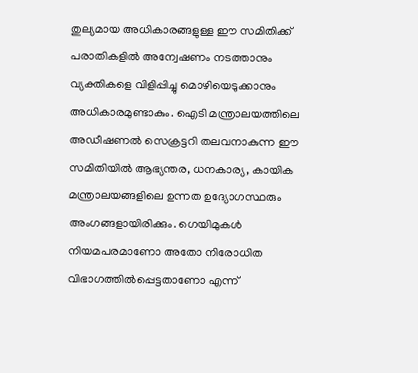തുല്യമായ അധികാരങ്ങളുള്ള ഈ സമിതിക്ക് പരാതികളില്‍ അന്വേഷണം നടത്താനും വ്യക്തികളെ വിളിപ്പിച്ചു മൊഴിയെടുക്കാനും അധികാരമുണ്ടാകും. ഐടി മന്ത്രാലയത്തിലെ അഡീഷണല്‍ സെക്രട്ടറി തലവനാകുന്ന ഈ സമിതിയില്‍ ആഭ്യന്തര, ധനകാര്യ, കായിക മന്ത്രാലയങ്ങളിലെ ഉന്നത ഉദ്യോഗസ്ഥരും അംഗങ്ങളായിരിക്കും. ഗെയിമുകള്‍ നിയമപരമാണോ അതോ നിരോധിത വിഭാഗത്തില്‍പ്പെട്ടതാണോ എന്ന്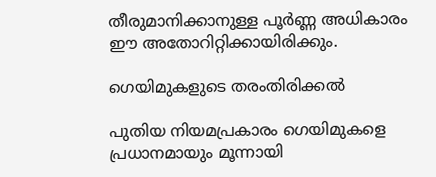തീരുമാനിക്കാനുള്ള പൂർണ്ണ അധികാരം ഈ അതോറിറ്റിക്കായിരിക്കും.

ഗെയിമുകളുടെ തരംതിരിക്കല്‍

പുതിയ നിയമപ്രകാരം ഗെയിമുകളെ പ്രധാനമായും മൂന്നായി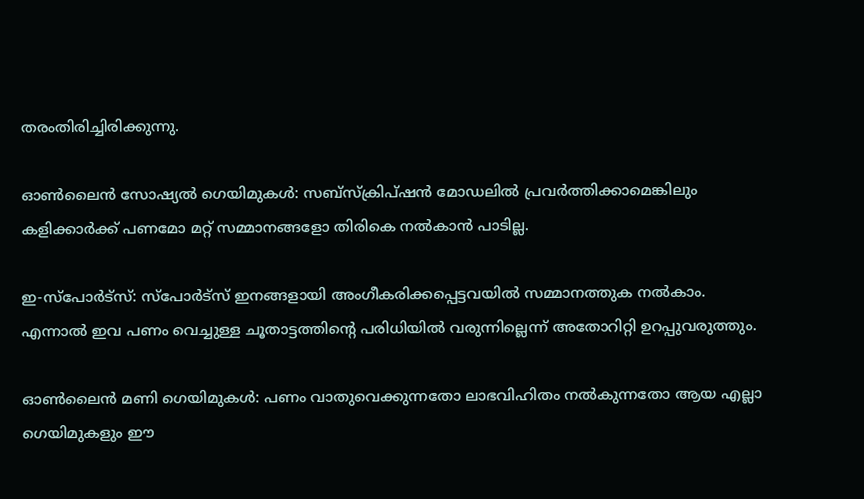തരംതിരിച്ചിരിക്കുന്നു.

ഓണ്‍ലൈൻ സോഷ്യല്‍ ഗെയിമുകള്‍: സബ്‌സ്‌ക്രിപ്‌ഷൻ മോഡലില്‍ പ്രവർത്തിക്കാമെങ്കിലും കളിക്കാർക്ക് പണമോ മറ്റ് സമ്മാനങ്ങളോ തിരികെ നല്‍കാൻ പാടില്ല.

ഇ-സ്പോർട്‌സ്: സ്പോർട്സ് ഇനങ്ങളായി അംഗീകരിക്കപ്പെട്ടവയില്‍ സമ്മാനത്തുക നല്‍കാം. എന്നാല്‍ ഇവ പണം വെച്ചുള്ള ചൂതാട്ടത്തിന്റെ പരിധിയില്‍ വരുന്നില്ലെന്ന് അതോറിറ്റി ഉറപ്പുവരുത്തും.

ഓണ്‍ലൈൻ മണി ഗെയിമുകള്‍: പണം വാതുവെക്കുന്നതോ ലാഭവിഹിതം നല്‍കുന്നതോ ആയ എല്ലാ ഗെയിമുകളും ഈ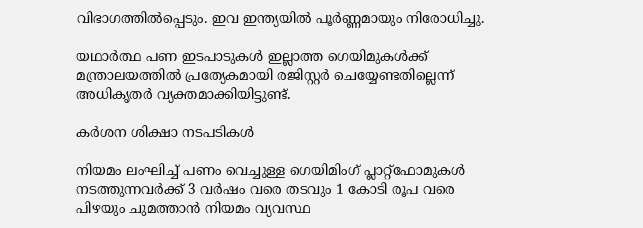വിഭാഗത്തില്‍പ്പെടും. ഇവ ഇന്ത്യയില്‍ പൂർണ്ണമായും നിരോധിച്ചു.

യഥാർത്ഥ പണ ഇടപാടുകള്‍ ഇല്ലാത്ത ഗെയിമുകള്‍ക്ക് മന്ത്രാലയത്തില്‍ പ്രത്യേകമായി രജിസ്റ്റർ ചെയ്യേണ്ടതില്ലെന്ന് അധികൃതർ വ്യക്തമാക്കിയിട്ടുണ്ട്.

കർശന ശിക്ഷാ നടപടികള്‍

നിയമം ലംഘിച്ച്‌ പണം വെച്ചുള്ള ഗെയിമിംഗ് പ്ലാറ്റ്‌ഫോമുകള്‍ നടത്തുന്നവർക്ക് 3 വർഷം വരെ തടവും 1 കോടി രൂപ വരെ പിഴയും ചുമത്താൻ നിയമം വ്യവസ്ഥ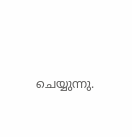ചെയ്യുന്നു.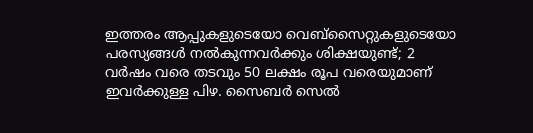ഇത്തരം ആപ്പുകളുടെയോ വെബ്‌സൈറ്റുകളുടെയോ പരസ്യങ്ങള്‍ നല്‍കുന്നവർക്കും ശിക്ഷയുണ്ട്; 2 വർഷം വരെ തടവും 50 ലക്ഷം രൂപ വരെയുമാണ് ഇവർക്കുള്ള പിഴ. സൈബർ സെല്‍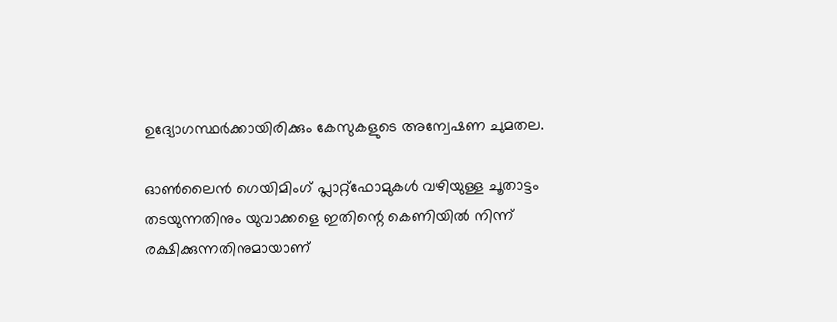ഉദ്യോഗസ്ഥർക്കായിരിക്കും കേസുകളുടെ അന്വേഷണ ചുമതല.

ഓണ്‍ലൈൻ ഗെയിമിംഗ് പ്ലാറ്റ്‌ഫോമുകള്‍ വഴിയുള്ള ചൂതാട്ടം തടയുന്നതിനും യുവാക്കളെ ഇതിന്റെ കെണിയില്‍ നിന്ന് രക്ഷിക്കുന്നതിനുമായാണ്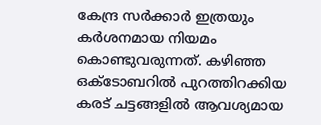കേന്ദ്ര സർക്കാർ ഇത്രയും കർശനമായ നിയമം കൊണ്ടുവരുന്നത്. കഴിഞ്ഞ ഒക്ടോബറില്‍ പുറത്തിറക്കിയ കരട് ചട്ടങ്ങളില്‍ ആവശ്യമായ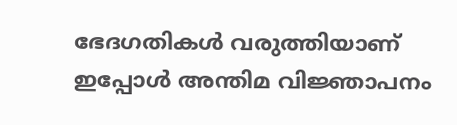ഭേദഗതികള്‍ വരുത്തിയാണ് ഇപ്പോള്‍ അന്തിമ വിജ്ഞാപനം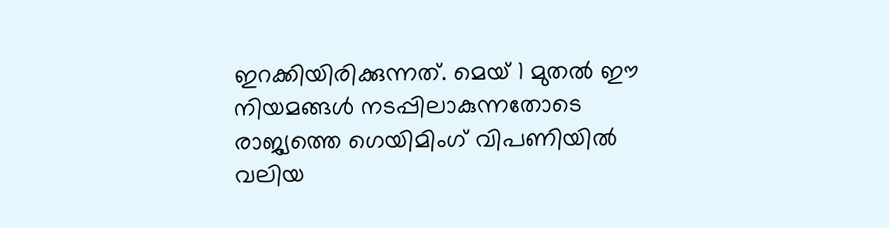ഇറക്കിയിരിക്കുന്നത്. മെയ് 1 മുതല്‍ ഈ നിയമങ്ങള്‍ നടപ്പിലാകുന്നതോടെ രാജ്യത്തെ ഗെയിമിംഗ് വിപണിയില്‍ വലിയ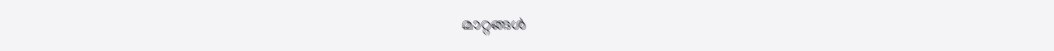മാറ്റങ്ങള്‍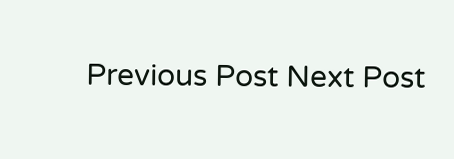Previous Post Next Post